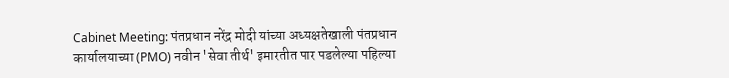Cabinet Meeting: पंतप्रधान नरेंद्र मोदी यांच्या अध्यक्षतेखाली पंतप्रधान कार्यालयाच्या (PMO) नवीन 'सेवा तीर्थ' इमारतीत पार पडलेल्या पहिल्या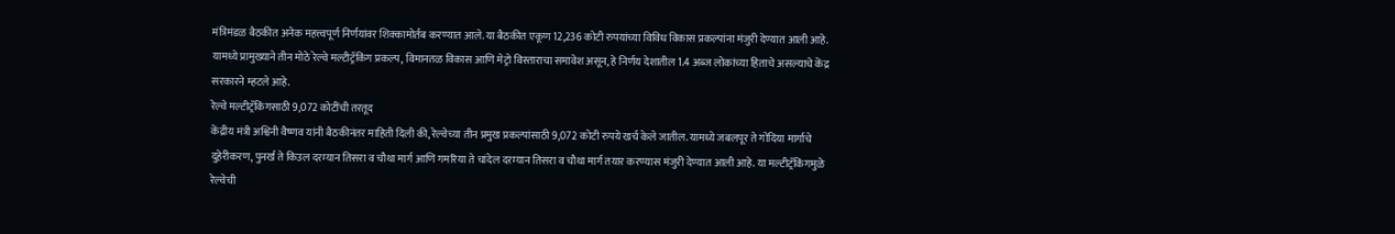मंत्रिमंडळ बैठकीत अनेक महत्त्वपूर्ण निर्णयांवर शिक्कामोर्तब करण्यात आले. या बैठकीत एकूण 12,236 कोटी रुपयांच्या विविध विकास प्रकल्पांना मंजुरी देण्यात आली आहे. यामध्ये प्रामुख्याने तीन मोठे रेल्वे मल्टीट्रॅकिंग प्रकल्प, विमानतळ विकास आणि मेट्रो विस्ताराचा समावेश असून, हे निर्णय देशातील 1.4 अब्ज लोकांच्या हिताचे असल्याचे केंद्र सरकारने म्हटले आहे.
रेल्वे मल्टीट्रॅकिंगसाठी 9,072 कोटींची तरतूद
केंद्रीय मंत्री अश्विनी वैष्णव यांनी बैठकीनंतर माहिती दिली की, रेल्वेच्या तीन प्रमुख प्रकल्पांसाठी 9,072 कोटी रुपये खर्च केले जातील. यामध्ये जबलपूर ते गोंदिया मार्गाचे दुहेरीकरण, पुनर्ख ते किउल दरम्यान तिसरा व चौथा मार्ग आणि गमरिया ते चांदेल दरम्यान तिसरा व चौथा मार्ग तयार करण्यास मंजुरी देण्यात आली आहे. या मल्टीट्रॅकिंगमुळे रेल्वेची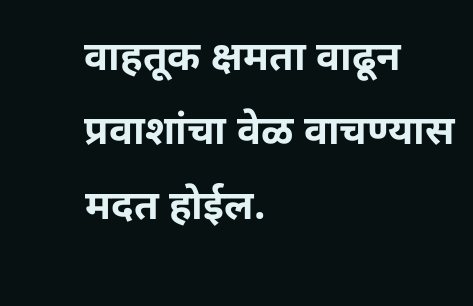वाहतूक क्षमता वाढून प्रवाशांचा वेळ वाचण्यास मदत होईल.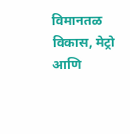विमानतळ विकास, मेट्रो आणि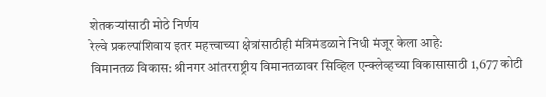शेतकऱ्यांसाठी मोठे निर्णय
रेल्वे प्रकल्पांशिवाय इतर महत्त्वाच्या क्षेत्रांसाठीही मंत्रिमंडळाने निधी मंजूर केला आहे:
विमानतळ विकास: श्रीनगर आंतरराष्ट्रीय विमानतळावर सिव्हिल एन्क्लेव्हच्या विकासासाठी 1,677 कोटी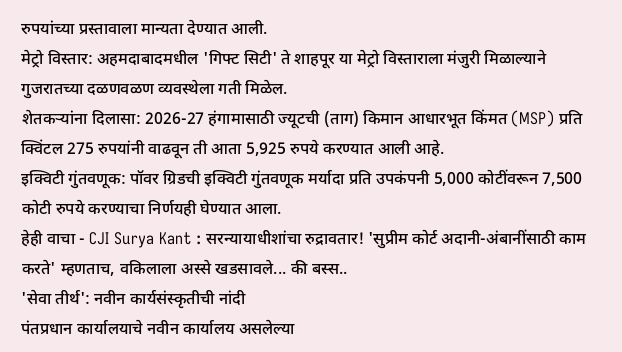रुपयांच्या प्रस्तावाला मान्यता देण्यात आली.
मेट्रो विस्तार: अहमदाबादमधील 'गिफ्ट सिटी' ते शाहपूर या मेट्रो विस्ताराला मंजुरी मिळाल्याने गुजरातच्या दळणवळण व्यवस्थेला गती मिळेल.
शेतकऱ्यांना दिलासा: 2026-27 हंगामासाठी ज्यूटची (ताग) किमान आधारभूत किंमत (MSP) प्रति क्विंटल 275 रुपयांनी वाढवून ती आता 5,925 रुपये करण्यात आली आहे.
इक्विटी गुंतवणूक: पॉवर ग्रिडची इक्विटी गुंतवणूक मर्यादा प्रति उपकंपनी 5,000 कोटींवरून 7,500 कोटी रुपये करण्याचा निर्णयही घेण्यात आला.
हेही वाचा - CJI Surya Kant : सरन्यायाधीशांचा रुद्रावतार! 'सुप्रीम कोर्ट अदानी-अंबानींसाठी काम करते' म्हणताच, वकिलाला अस्से खडसावले... की बस्स..
'सेवा तीर्थ': नवीन कार्यसंस्कृतीची नांदी
पंतप्रधान कार्यालयाचे नवीन कार्यालय असलेल्या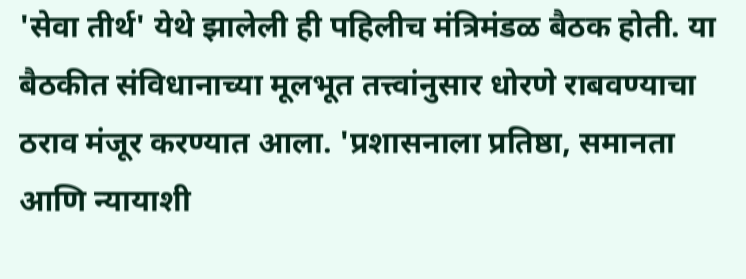'सेवा तीर्थ' येथे झालेली ही पहिलीच मंत्रिमंडळ बैठक होती. या बैठकीत संविधानाच्या मूलभूत तत्त्वांनुसार धोरणे राबवण्याचा ठराव मंजूर करण्यात आला. 'प्रशासनाला प्रतिष्ठा, समानता आणि न्यायाशी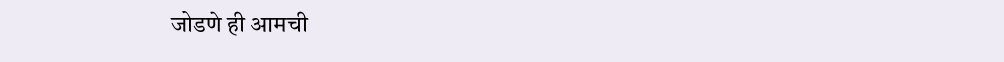जोडणे ही आमची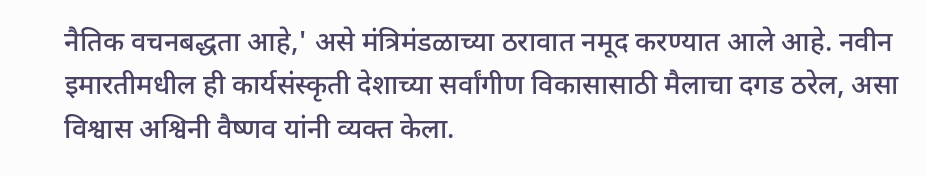नैतिक वचनबद्धता आहे,' असे मंत्रिमंडळाच्या ठरावात नमूद करण्यात आले आहे. नवीन इमारतीमधील ही कार्यसंस्कृती देशाच्या सर्वांगीण विकासासाठी मैलाचा दगड ठरेल, असा विश्वास अश्विनी वैष्णव यांनी व्यक्त केला.